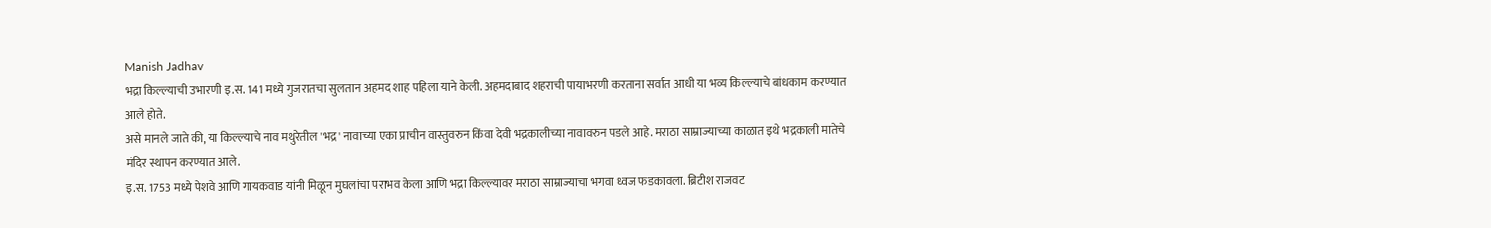Manish Jadhav
भद्रा किल्ल्याची उभारणी इ.स. 141 मध्ये गुजरातचा सुलतान अहमद शाह पहिला याने केली. अहमदाबाद शहराची पायाभरणी करताना सर्वात आधी या भव्य किल्ल्याचे बांधकाम करण्यात आले होते.
असे मानले जाते की, या किल्ल्याचे नाव मथुरेतील 'भद्र' नावाच्या एका प्राचीन वास्तुवरुन किंवा देवी भद्रकालीच्या नावावरुन पडले आहे. मराठा साम्राज्याच्या काळात इथे भद्रकाली मातेचे मंदिर स्थापन करण्यात आले.
इ.स. 1753 मध्ये पेशवे आणि गायकवाड यांनी मिळून मुघलांचा पराभव केला आणि भद्रा किल्ल्यावर मराठा साम्राज्याचा भगवा ध्वज फडकावला. ब्रिटीश राजवट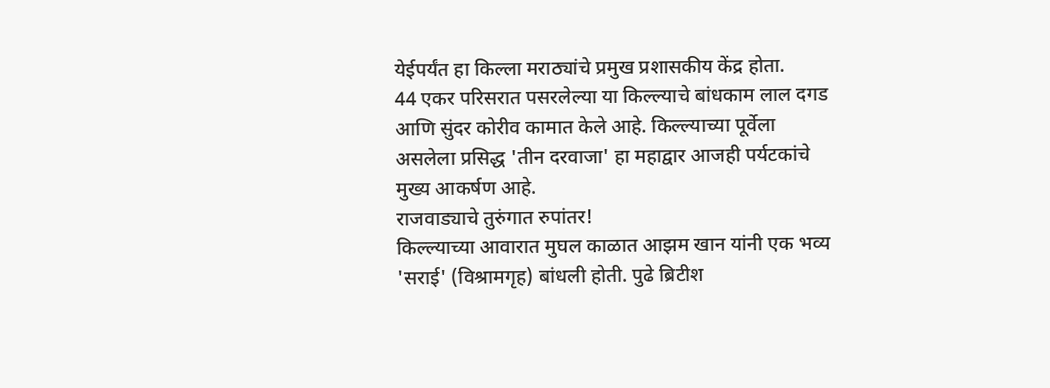येईपर्यंत हा किल्ला मराठ्यांचे प्रमुख प्रशासकीय केंद्र होता.
44 एकर परिसरात पसरलेल्या या किल्ल्याचे बांधकाम लाल दगड आणि सुंदर कोरीव कामात केले आहे. किल्ल्याच्या पूर्वेला असलेला प्रसिद्ध 'तीन दरवाजा' हा महाद्वार आजही पर्यटकांचे मुख्य आकर्षण आहे.
राजवाड्याचे तुरुंगात रुपांतर!
किल्ल्याच्या आवारात मुघल काळात आझम खान यांनी एक भव्य 'सराई' (विश्रामगृह) बांधली होती. पुढे ब्रिटीश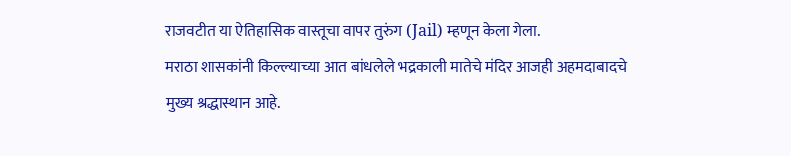राजवटीत या ऐतिहासिक वास्तूचा वापर तुरुंग (Jail) म्हणून केला गेला.
मराठा शासकांनी किल्ल्याच्या आत बांधलेले भद्रकाली मातेचे मंदिर आजही अहमदाबादचे मुख्य श्रद्धास्थान आहे.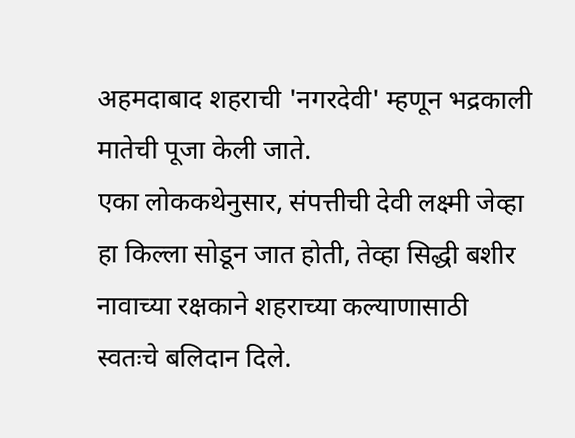अहमदाबाद शहराची 'नगरदेवी' म्हणून भद्रकाली मातेची पूजा केली जाते.
एका लोककथेनुसार, संपत्तीची देवी लक्ष्मी जेव्हा हा किल्ला सोडून जात होती, तेव्हा सिद्धी बशीर नावाच्या रक्षकाने शहराच्या कल्याणासाठी स्वतःचे बलिदान दिले.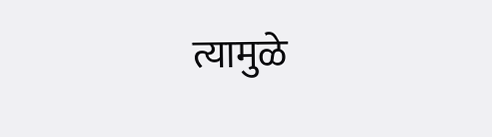त्यामुळे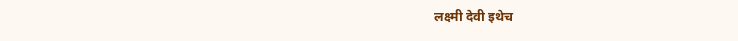लक्ष्मी देवी इथेच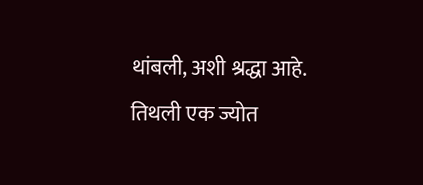थांबली, अशी श्रद्धा आहे. तिथली एक ज्योत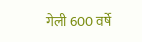गेली 600 वर्षे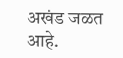अखंड जळत आहे.